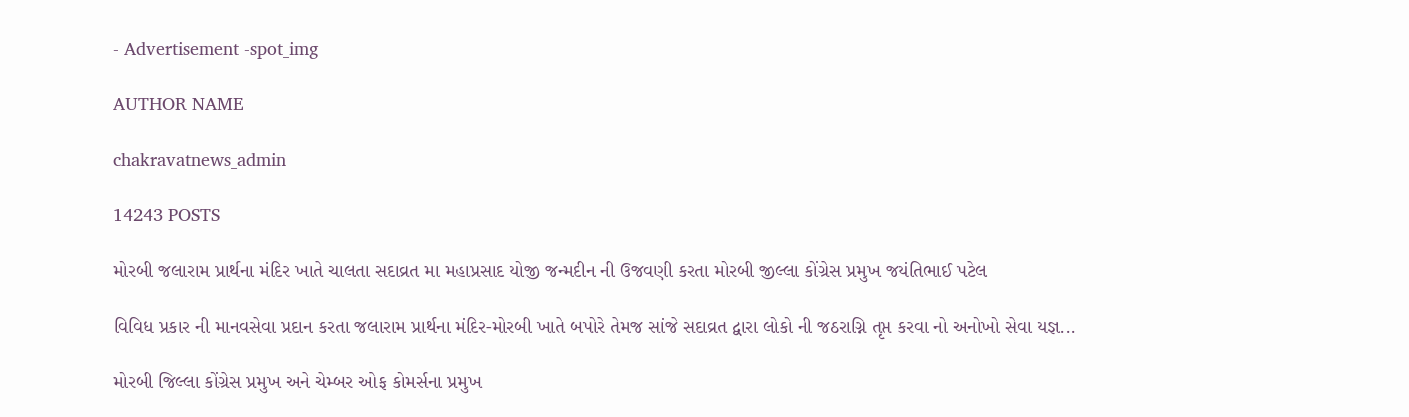- Advertisement -spot_img

AUTHOR NAME

chakravatnews_admin

14243 POSTS

મોરબી જલારામ પ્રાર્થના મંદિર ખાતે ચાલતા સદાવ્રત મા મહાપ્રસાદ યોજી જન્મદીન ની ઉજવણી કરતા મોરબી જીલ્લા કોંગ્રેસ પ્રમુખ જયંતિભાઈ પટેલ

વિવિધ પ્રકાર ની માનવસેવા પ્રદાન કરતા જલારામ પ્રાર્થના મંદિર-મોરબી ખાતે બપોરે તેમજ સાંજે સદાવ્રત દ્વારા લોકો ની જઠરાગ્નિ તૃપ્ત કરવા નો અનોખો સેવા યજ્ઞ...

મોરબી જિલ્લા કોંગ્રેસ પ્રમુખ અને ચેમ્બર ઓફ કોમર્સના પ્રમુખ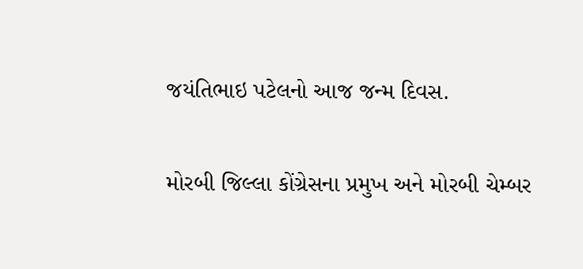જયંતિભાઇ પટેલનો આજ જન્મ દિવસ.

મોરબી જિલ્લા કોંગ્રેસના પ્રમુખ અને મોરબી ચેમ્બર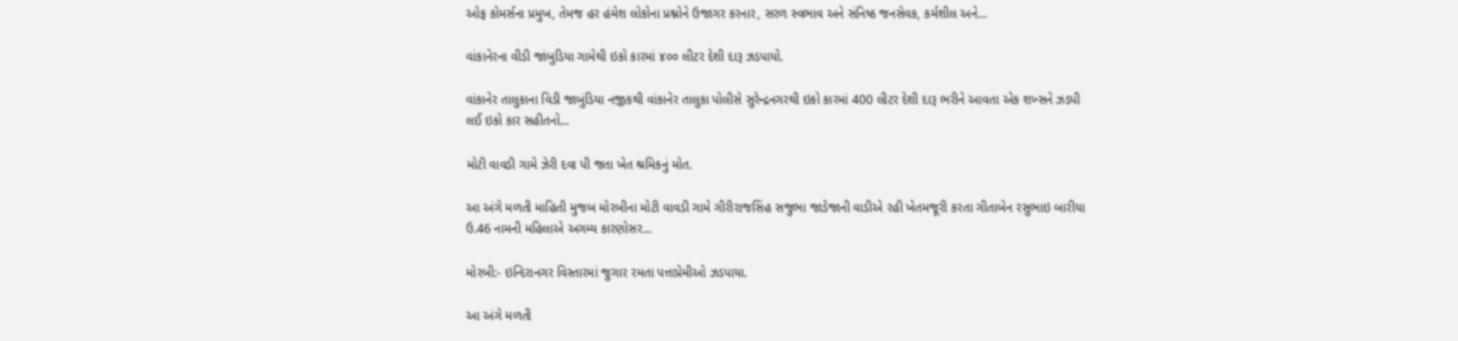ઓફ કોમર્સના પ્રમુખ, તેમજ હર હંમેશ લોકોના પ્રશ્નોને ઉજાગર કરનાર, સરળ સ્વભાવ અને સંનિષ્ઠ જનસેવક, કર્મશીલ અને...

વાંકાનેરના વીડી જાંબુડિયા ગામેથી ઇકો કારમાં ૪૦૦ લીટર દેશી દારૂ ઝડપાયો.

વાંકાનેર તાલુકાના વિડી જાબુંડિયા નજીકથી વાંકાનેર તાલુકા પોલીસે સુરેન્દ્રનગરથી ઇકો કારમાં 400 લીટર દેશી દારૂ ભરીને આવતા એક શખ્સને ઝડપી લઈ ઇકો કાર સહીતનો...

મોટી વાવડી ગામે ઝેરી દવા પી જતા ખેત શ્રમિકનું મોત.

આ અંગે મળતી માહિતી મુજબ મોરબીના મોટી વાવડી ગામે ગીરીરાજસિંહ સજુભા જાડેજાની વાડીએ રહી ખેતમજૂરી કરતા ગીતાબેન રસુભાઇ બારીયા ઉ.46 નામની મહિલાએ અગમ્ય કારણોસર...

મોરબી:- ઇન્દિરાનગર વિસ્તારમાં જુગાર રમતા પત્તાપ્રેમીઓ ઝડપાયા.

આ અંગે મળતી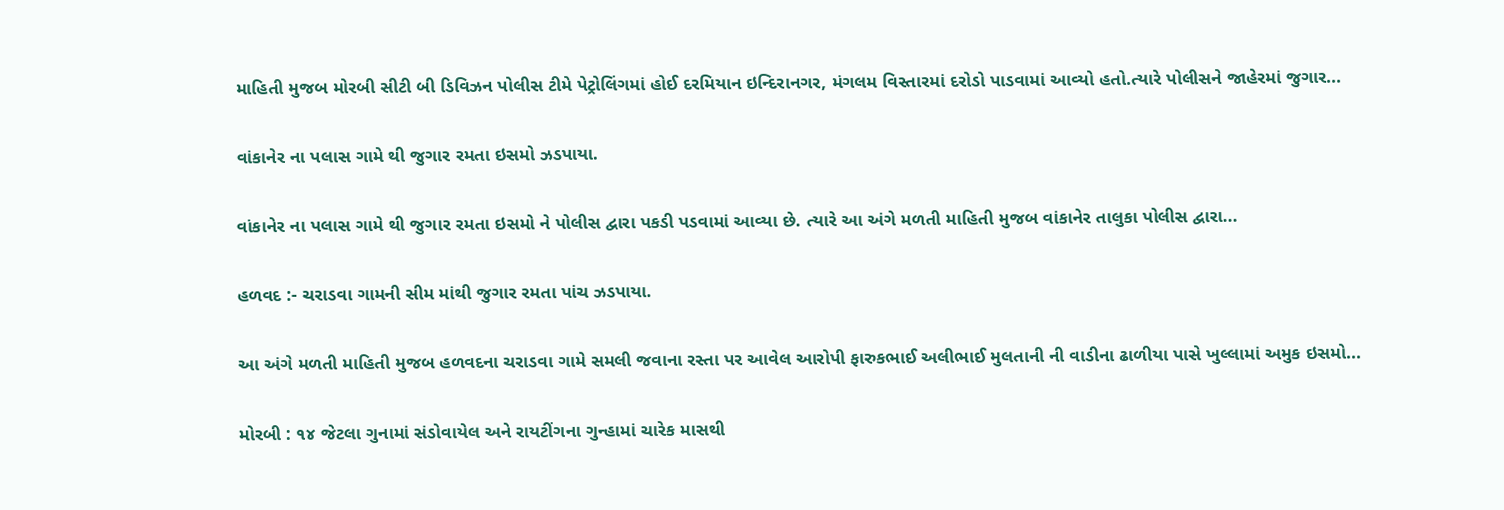માહિતી મુજબ મોરબી સીટી બી ડિવિઝન પોલીસ ટીમે પેટ્રોલિંગમાં હોઈ દરમિયાન ઇન્દિરાનગર, મંગલમ વિસ્તારમાં દરોડો પાડવામાં આવ્યો હતો.ત્યારે પોલીસને જાહેરમાં જુગાર...

વાંકાનેર ના પલાસ ગામે થી જુગાર રમતા ઇસમો ઝડપાયા.

વાંકાનેર ના પલાસ ગામે થી જુગાર રમતા ઇસમો ને પોલીસ દ્વારા પકડી પડવામાં આવ્યા છે. ત્યારે આ અંગે મળતી માહિતી મુજબ વાંકાનેર તાલુકા પોલીસ દ્વારા...

હળવદ :- ચરાડવા ગામની સીમ માંથી જુગાર રમતા પાંચ ઝડપાયા.

આ અંગે મળતી માહિતી મુજબ હળવદના ચરાડવા ગામે સમલી જવાના રસ્તા પર આવેલ આરોપી ફારુકભાઈ અલીભાઈ મુલતાની ની વાડીના ઢાળીયા પાસે ખુલ્લામાં અમુક ઇસમો...

મોરબી : ૧૪ જેટલા ગુનામાં સંડોવાયેલ અને રાયટીંગના ગુન્હામાં ચારેક માસથી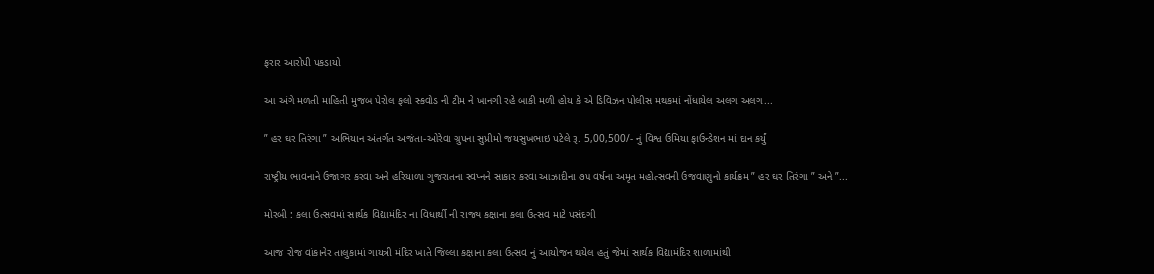ફરાર આરોપી પકડાયો

આ અંગે મળતી માહિતી મુજબ પેરોલ ફલો સ્કવોડ ની ટીમ ને ખાનગી રહે બાકી મળી હોય કે એ ડિવિઝન પોલીસ મથકમાં નોંધાયેલ અલગ અલગ...

” હર ઘર તિરંગા ” અભિયાન અંતર્ગત અજંતા-ઓરેવા ગ્રુપના સુપ્રીમો જયસુખભાઇ પટેલે રૂ. 5,00,500/- નું વિશ્વ ઉમિયા ફાઉન્ડેશન માં દાન કર્યું

રાષ્ટ્રીય ભાવનાને ઉજાગર કરવા અને હરિયાળા ગુજરાતના સ્વપ્નને સાકાર કરવા આઝાદીના ૭૫ વર્ષના અમૃત મહોત્સવની ઉજવાણુનો કાર્યક્રમ ” હર ઘર તિરંગા ” અને ”...

મોરબી : કલા ઉત્સવમાં સાર્થક વિદ્યામંદિર ના વિધાર્થી ની રાજ્ય કક્ષાના કલા ઉત્સવ માટે પસંદગી

આજ રોજ વાંકાનેર તાલુકામાં ગાયત્રી મંદિર ખાતે જિલ્લા કક્ષાના કલા ઉત્સવ નું આયોજન થયેલ હતું જેમાં સાર્થક વિદ્યામંદિર શાળામાંથી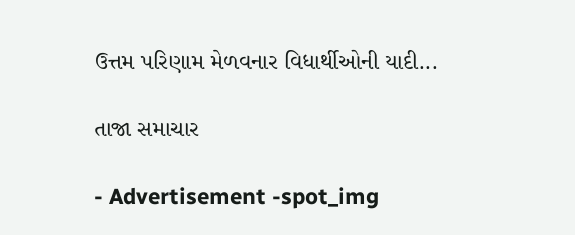ઉત્તમ પરિણામ મેળવનાર વિધાર્થીઓની યાદી...

તાજા સમાચાર

- Advertisement -spot_img